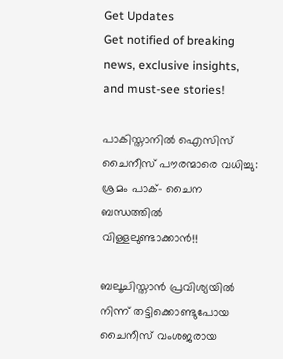Get Updates
Get notified of breaking news, exclusive insights, and must-see stories!

പാകിസ്താനില്‍ ഐസിസ് ചൈനീസ് പൗരന്മാരെ വധിച്ചു: ശ്രമം പാക്- ചൈന ബന്ധത്തിൽ വിള്ളലുണ്ടാക്കാൻ!!

ബലൂചിസ്താന്‍ പ്രവിശ്യയില്‍ നിന്ന് തട്ടിക്കൊണ്ടുപോയ ചൈനീസ് വംശജരായ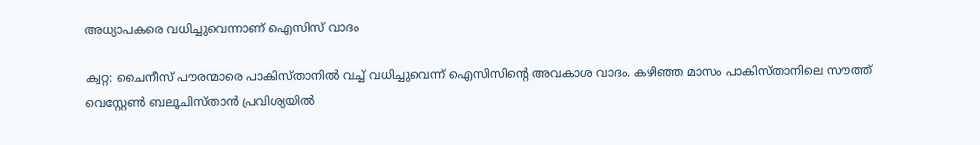അധ്യാപകരെ വധിച്ചുവെന്നാണ് ഐസിസ് വാദം

ക്വറ്റ: ചൈനീസ് പൗരന്മാരെ പാകിസ്താനിൽ വച്ച് വധിച്ചുവെന്ന് ഐസിസിന്‍റെ അവകാശ വാദം. കഴിഞ്ഞ മാസം പാകിസ്താനിലെ സൗത്ത് വെസ്റ്റേൺ ബലൂചിസ്താന്‍ പ്രവിശ്യയില്‍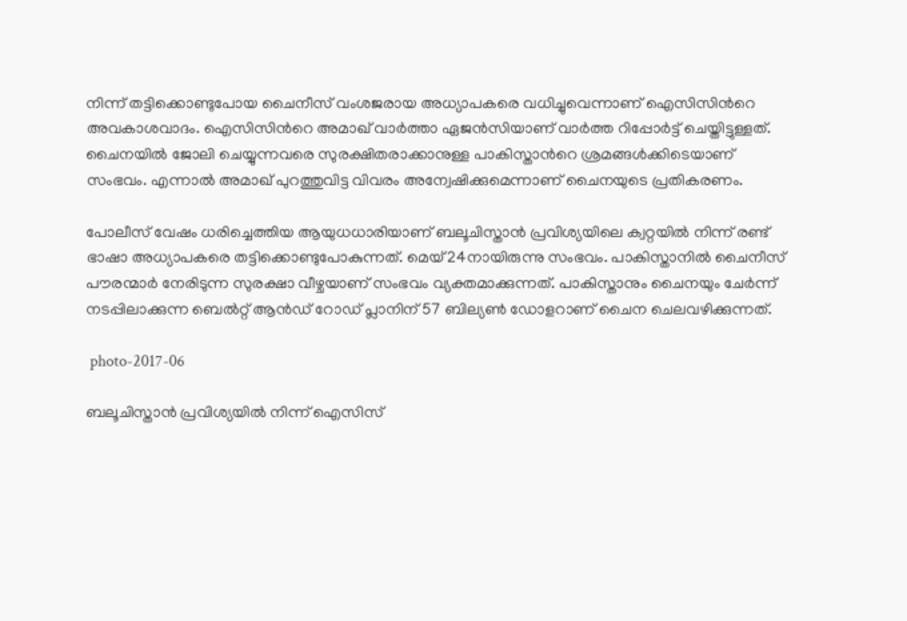നിന്ന് തട്ടിക്കൊണ്ടുപോയ ചൈനീസ് വംശജരായ അധ്യാപകരെ വധിച്ചുവെന്നാണ് ഐസിസിന്‍റെ അവകാശവാദം. ഐസിസിന്‍റെ അമാഖ് വാർത്താ ഏജന്‍സിയാണ് വാര്‍ത്ത റിപ്പോർട്ട് ചെയ്തിട്ടുള്ളത്. ചൈനയിൽ ജോലി ചെയ്യുന്നവരെ സുരക്ഷിതരാക്കാനുള്ള പാകിസ്താന്‍റെ ശ്രമങ്ങൾക്കിടെയാണ് സംഭവം. എന്നാൽ അമാഖ് പുറത്തുവിട്ട വിവരം അന്വേഷിക്കുമെന്നാണ് ചൈനയുടെ പ്രതികരണം.

പോലീസ് വേഷം ധരിച്ചെത്തിയ ആയുധധാരിയാണ് ബലൂചിസ്താൻ പ്രവിശ്യയിലെ ക്വറ്റയില്‍ നിന്ന് രണ്ട് ഭാഷാ അധ്യാപകരെ തട്ടിക്കൊണ്ടുപോകുന്നത്. മെയ് 24നായിരുന്നു സംഭവം. പാകിസ്താനിൽ ചൈനീസ് പൗരന്മാർ നേരിടുന്ന സുരക്ഷാ വീഴ്ചയാണ് സംഭവം വ്യക്തമാക്കുന്നത്. പാകിസ്താനും ചൈനയും ചേർന്ന് നടപ്പിലാക്കുന്ന ബെൽറ്റ് ആന്‍ഡ് റോഡ് പ്ലാനിന് 57 ബില്യൺ ഡോളറാണ് ചൈന ചെലവഴിക്കുന്നത്.

 photo-2017-06

ബലൂചിസ്താന്‍ പ്രവിശ്യയിൽ നിന്ന് ഐസിസ്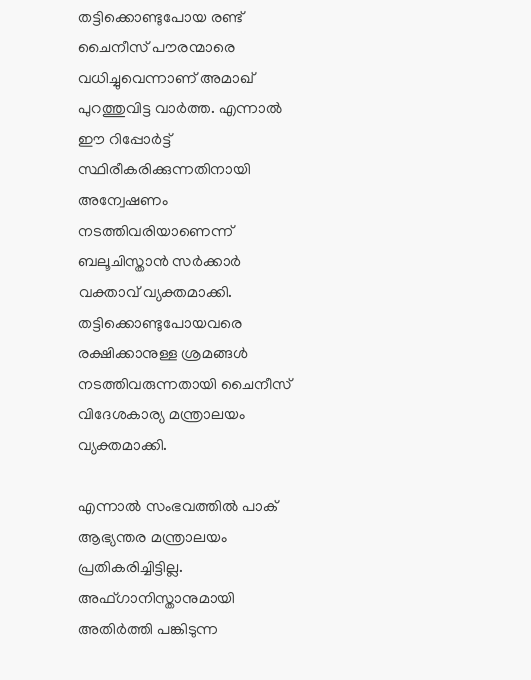തട്ടിക്കൊണ്ടുപോയ രണ്ട് ചൈനീസ് പൗരന്മാരെ വധിച്ചുവെന്നാണ് അമാഖ് പുറത്തുവിട്ട വാർത്ത. എന്നാൽ ഈ റിപ്പോര്‍ട്ട് സ്ഥിരീകരിക്കുന്നതിനായി അന്വേഷണം നടത്തിവരിയാണെന്ന് ബലൂചിസ്താൻ സർക്കാർ വക്താവ് വ്യക്തമാക്കി. തട്ടിക്കൊണ്ടുപോയവരെ രക്ഷിക്കാനുള്ള ശ്രമങ്ങള്‍ നടത്തിവരുന്നതായി ചൈനീസ് വിദേശകാര്യ മന്ത്രാലയം വ്യക്തമാക്കി.

എന്നാല്‍ സംഭവത്തിൽ പാക് ആഭ്യന്തര മന്ത്രാലയം പ്രതികരിച്ചിട്ടില്ല. അഫ്ഗാനിസ്താനുമായി അതിര്‍ത്തി പങ്കിടുന്ന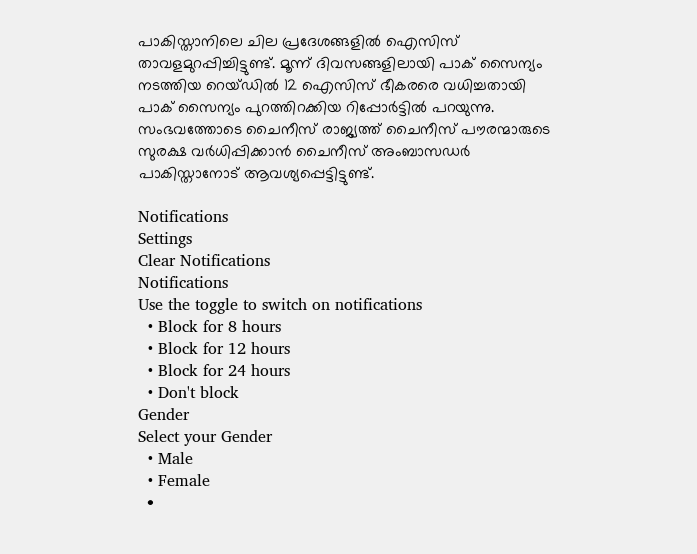പാകിസ്താനിലെ ചില പ്രദേശങ്ങളിൽ ഐസിസ് താവളമുറപ്പിച്ചിട്ടുണ്ട്. മൂന്ന് ദിവസങ്ങളിലായി പാക് സൈന്യം നടത്തിയ റെയ്ഡിൽ 12 ഐസിസ് ഭീകരരെ വധിച്ചതായി പാക് സൈന്യം പുറത്തിറക്കിയ റിപ്പോർട്ടിൽ പറയുന്നു. സംഭവത്തോടെ ചൈനീസ് രാജ്യത്ത് ചൈനീസ് പൗരന്മാരുടെ സുരക്ഷ വർധിപ്പിക്കാൻ ചൈനീസ് അംബാസഡര്‍ പാകിസ്താനോട് ആവശ്യപ്പെട്ടിട്ടുണ്ട്.

Notifications
Settings
Clear Notifications
Notifications
Use the toggle to switch on notifications
  • Block for 8 hours
  • Block for 12 hours
  • Block for 24 hours
  • Don't block
Gender
Select your Gender
  • Male
  • Female
  •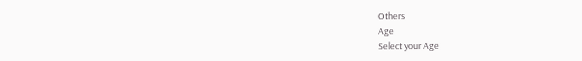Others
Age
Select your Age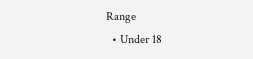Range
  • Under 18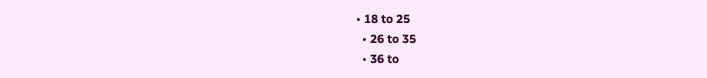• 18 to 25
  • 26 to 35
  • 36 to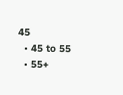45
  • 45 to 55
  • 55+